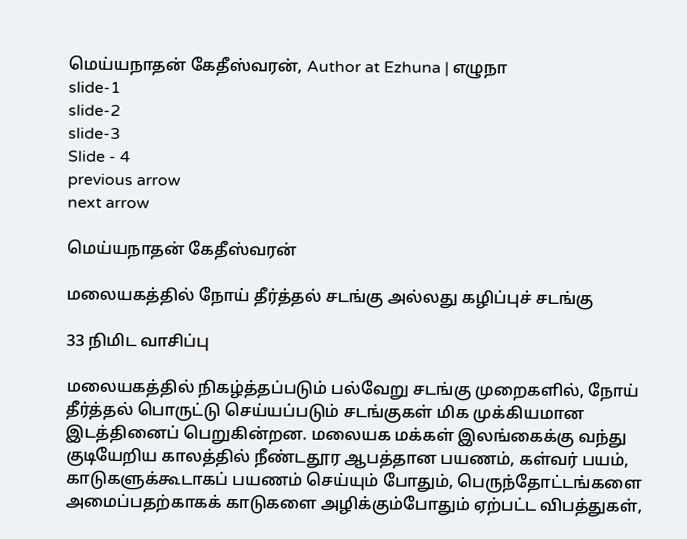மெய்யநாதன் கேதீஸ்வரன், Author at Ezhuna | எழுநா
slide-1
slide-2
slide-3
Slide - 4
previous arrow
next arrow

மெய்யநாதன் கேதீஸ்வரன்

மலையகத்தில் நோய் தீர்த்தல் சடங்கு அல்லது கழிப்புச் சடங்கு

33 நிமிட வாசிப்பு

மலையகத்தில் நிகழ்த்தப்படும் பல்வேறு சடங்கு முறைகளில், நோய் தீர்த்தல் பொருட்டு செய்யப்படும் சடங்குகள் மிக முக்கியமான இடத்தினைப் பெறுகின்றன. மலையக மக்கள் இலங்கைக்கு வந்து குடியேறிய காலத்தில் நீண்டதூர ஆபத்தான பயணம், கள்வர் பயம், காடுகளுக்கூடாகப் பயணம் செய்யும் போதும், பெருந்தோட்டங்களை அமைப்பதற்காகக் காடுகளை அழிக்கும்போதும் ஏற்பட்ட விபத்துகள்,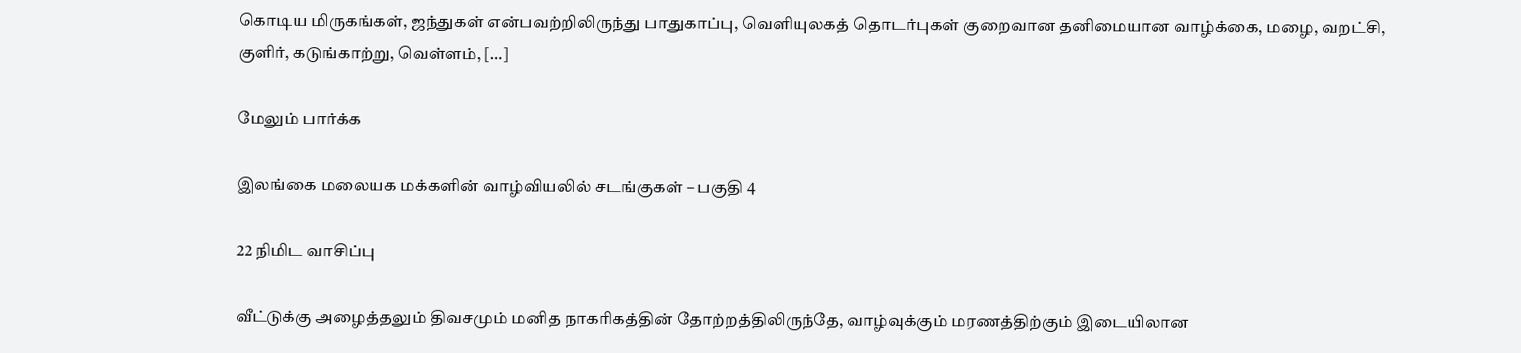கொடிய மிருகங்கள், ஜந்துகள் என்பவற்றிலிருந்து பாதுகாப்பு, வெளியுலகத் தொடர்புகள் குறைவான தனிமையான வாழ்க்கை, மழை, வறட்சி, குளிர், கடுங்காற்று, வெள்ளம், […]

மேலும் பார்க்க

இலங்கை மலையக மக்களின் வாழ்வியலில் சடங்குகள் – பகுதி 4

22 நிமிட வாசிப்பு

வீட்டுக்கு அழைத்தலும் திவசமும் மனித நாகரிகத்தின் தோற்றத்திலிருந்தே, வாழ்வுக்கும் மரணத்திற்கும் இடையிலான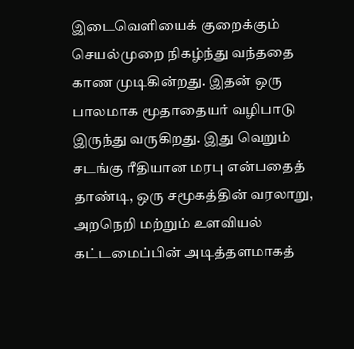இடைவெளியைக் குறைக்கும் செயல்முறை நிகழ்ந்து வந்ததை காண முடிகின்றது. இதன் ஒரு பாலமாக மூதாதையர் வழிபாடு இருந்து வருகிறது. இது வெறும் சடங்கு ரீதியான மரபு என்பதைத் தாண்டி, ஒரு சமூகத்தின் வரலாறு, அறநெறி மற்றும் உளவியல் கட்டமைப்பின் அடித்தளமாகத்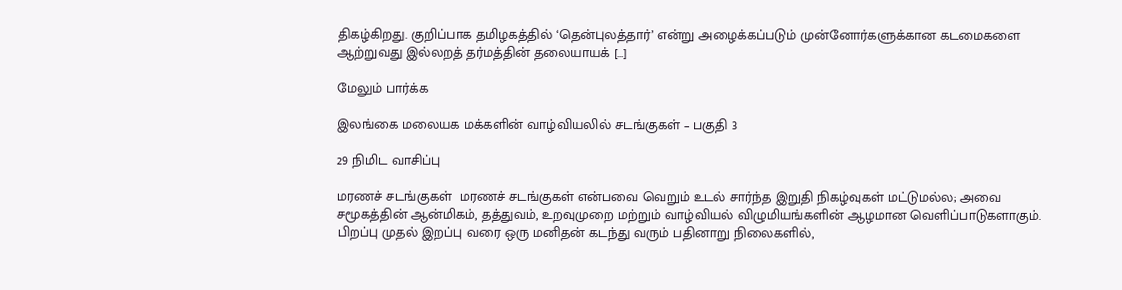திகழ்கிறது. குறிப்பாக தமிழகத்தில் ‘தென்புலத்தார்’ என்று அழைக்கப்படும் முன்னோர்களுக்கான கடமைகளை ஆற்றுவது இல்லறத் தர்மத்தின் தலையாயக் […]

மேலும் பார்க்க

இலங்கை மலையக மக்களின் வாழ்வியலில் சடங்குகள் – பகுதி 3

29 நிமிட வாசிப்பு

மரணச் சடங்குகள்  மரணச் சடங்குகள் என்பவை வெறும் உடல் சார்ந்த இறுதி நிகழ்வுகள் மட்டுமல்ல; அவை சமூகத்தின் ஆன்மிகம், தத்துவம், உறவுமுறை மற்றும் வாழ்வியல் விழுமியங்களின் ஆழமான வெளிப்பாடுகளாகும். பிறப்பு முதல் இறப்பு வரை ஒரு மனிதன் கடந்து வரும் பதினாறு நிலைகளில்,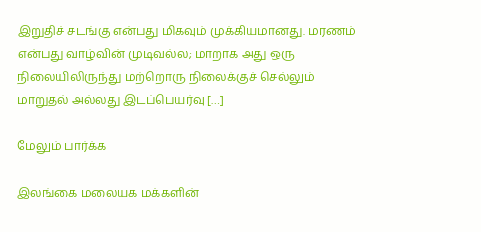இறுதிச் சடங்கு என்பது மிகவும் முக்கியமானது. மரணம் என்பது வாழ்வின் முடிவல்ல; மாறாக அது ஒரு நிலையிலிருந்து மற்றொரு நிலைக்குச் செல்லும் மாறுதல் அல்லது இடப்பெயர்வு […]

மேலும் பார்க்க

இலங்கை மலையக மக்களின்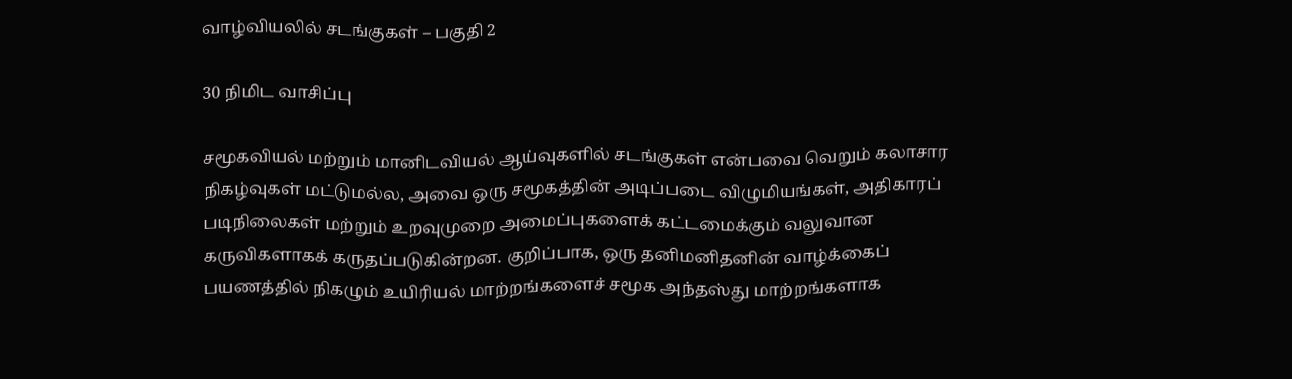வாழ்வியலில் சடங்குகள் – பகுதி 2

30 நிமிட வாசிப்பு

சமூகவியல் மற்றும் மானிடவியல் ஆய்வுகளில் சடங்குகள் என்பவை வெறும் கலாசார நிகழ்வுகள் மட்டுமல்ல, அவை ஒரு சமூகத்தின் அடிப்படை விழுமியங்கள், அதிகாரப் படிநிலைகள் மற்றும் உறவுமுறை அமைப்புகளைக் கட்டமைக்கும் வலுவான கருவிகளாகக் கருதப்படுகின்றன. குறிப்பாக, ஒரு தனிமனிதனின் வாழ்க்கைப் பயணத்தில் நிகழும் உயிரியல் மாற்றங்களைச் சமூக அந்தஸ்து மாற்றங்களாக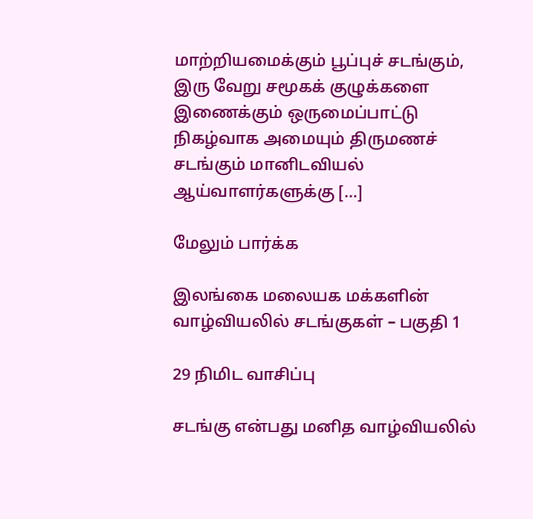மாற்றியமைக்கும் பூப்புச் சடங்கும், இரு வேறு சமூகக் குழுக்களை இணைக்கும் ஒருமைப்பாட்டு நிகழ்வாக அமையும் திருமணச் சடங்கும் மானிடவியல் ஆய்வாளர்களுக்கு […]

மேலும் பார்க்க

இலங்கை மலையக மக்களின் வாழ்வியலில் சடங்குகள் – பகுதி 1

29 நிமிட வாசிப்பு

சடங்கு என்பது மனித வாழ்வியலில்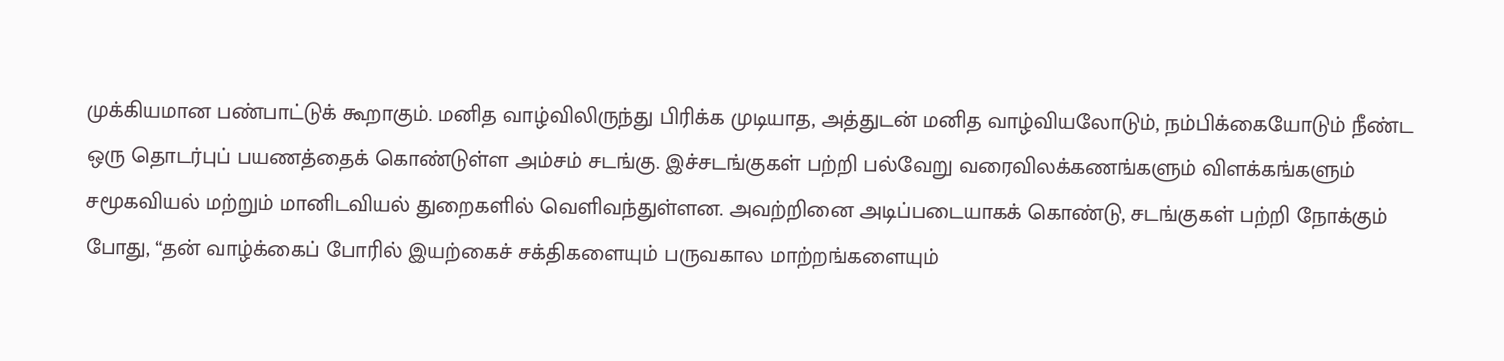முக்கியமான பண்பாட்டுக் கூறாகும். மனித வாழ்விலிருந்து பிரிக்க முடியாத, அத்துடன் மனித வாழ்வியலோடும், நம்பிக்கையோடும் நீண்ட ஒரு தொடர்புப் பயணத்தைக் கொண்டுள்ள அம்சம் சடங்கு. இச்சடங்குகள் பற்றி பல்வேறு வரைவிலக்கணங்களும் விளக்கங்களும் சமூகவியல் மற்றும் மானிடவியல் துறைகளில் வெளிவந்துள்ளன. அவற்றினை அடிப்படையாகக் கொண்டு, சடங்குகள் பற்றி நோக்கும் போது, “தன் வாழ்க்கைப் போரில் இயற்கைச் சக்திகளையும் பருவகால மாற்றங்களையும்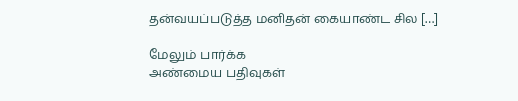தன்வயப்படுத்த மனிதன் கையாண்ட சில […]

மேலும் பார்க்க
அண்மைய பதிவுகள்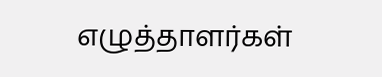எழுத்தாளர்கள்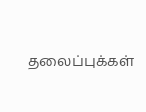தலைப்புக்கள்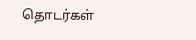தொடர்கள்